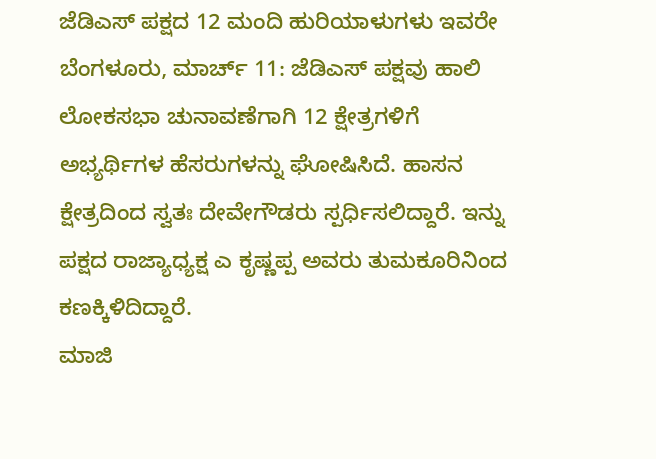ಜೆಡಿಎಸ್ ಪಕ್ಷದ 12 ಮಂದಿ ಹುರಿಯಾಳುಗಳು ಇವರೇ
ಬೆಂಗಳೂರು, ಮಾರ್ಚ್ 11: ಜೆಡಿಎಸ್ ಪಕ್ಷವು ಹಾಲಿ ಲೋಕಸಭಾ ಚುನಾವಣೆಗಾಗಿ 12 ಕ್ಷೇತ್ರಗಳಿಗೆ ಅಭ್ಯರ್ಥಿಗಳ ಹೆಸರುಗಳನ್ನು ಘೋಷಿಸಿದೆ. ಹಾಸನ ಕ್ಷೇತ್ರದಿಂದ ಸ್ವತಃ ದೇವೇಗೌಡರು ಸ್ಪರ್ಧಿಸಲಿದ್ದಾರೆ. ಇನ್ನು ಪಕ್ಷದ ರಾಜ್ಯಾಧ್ಯಕ್ಷ ಎ ಕೃಷ್ಣಪ್ಪ ಅವರು ತುಮಕೂರಿನಿಂದ ಕಣಕ್ಕಿಳಿದಿದ್ದಾರೆ.
ಮಾಜಿ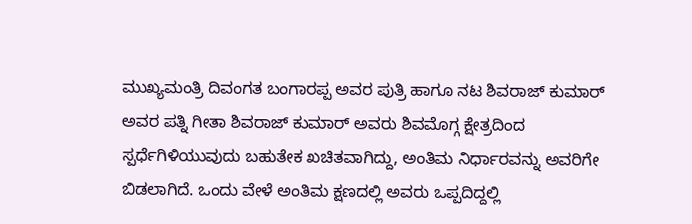ಮುಖ್ಯಮಂತ್ರಿ ದಿವಂಗತ ಬಂಗಾರಪ್ಪ ಅವರ ಪುತ್ರಿ ಹಾಗೂ ನಟ ಶಿವರಾಜ್ ಕುಮಾರ್ ಅವರ ಪತ್ನಿ ಗೀತಾ ಶಿವರಾಜ್ ಕುಮಾರ್ ಅವರು ಶಿವಮೊಗ್ಗ ಕ್ಷೇತ್ರದಿಂದ ಸ್ಪರ್ಧೆಗಿಳಿಯುವುದು ಬಹುತೇಕ ಖಚಿತವಾಗಿದ್ದು, ಅಂತಿಮ ನಿರ್ಧಾರವನ್ನು ಅವರಿಗೇ ಬಿಡಲಾಗಿದೆ. ಒಂದು ವೇಳೆ ಅಂತಿಮ ಕ್ಷಣದಲ್ಲಿ ಅವರು ಒಪ್ಪದಿದ್ದಲ್ಲಿ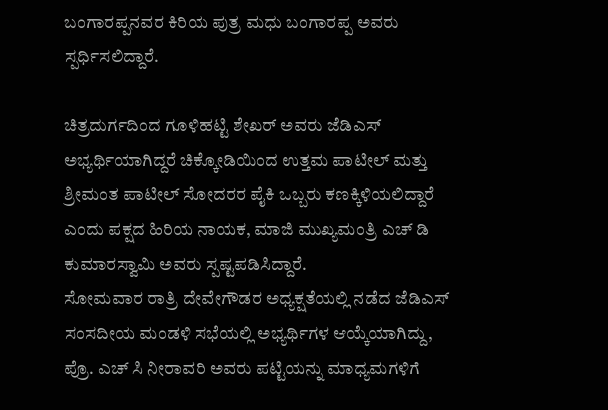ಬಂಗಾರಪ್ಪನವರ ಕಿರಿಯ ಪುತ್ರ ಮಧು ಬಂಗಾರಪ್ಪ ಅವರು ಸ್ಪರ್ಧಿಸಲಿದ್ದಾರೆ.

ಚಿತ್ರದುರ್ಗದಿಂದ ಗೂಳಿಹಟ್ಟಿ ಶೇಖರ್ ಅವರು ಜೆಡಿಎಸ್ ಅಭ್ಯರ್ಥಿಯಾಗಿದ್ದರೆ ಚಿಕ್ಕೋಡಿಯಿಂದ ಉತ್ತಮ ಪಾಟೀಲ್ ಮತ್ತು ಶ್ರೀಮಂತ ಪಾಟೀಲ್ ಸೋದರರ ಪೈಕಿ ಒಬ್ಬರು ಕಣಕ್ಕಿಳಿಯಲಿದ್ದಾರೆ ಎಂದು ಪಕ್ಷದ ಹಿರಿಯ ನಾಯಕ, ಮಾಜಿ ಮುಖ್ಯಮಂತ್ರಿ ಎಚ್ ಡಿ ಕುಮಾರಸ್ವಾಮಿ ಅವರು ಸ್ಪಷ್ಟಪಡಿಸಿದ್ದಾರೆ.
ಸೋಮವಾರ ರಾತ್ರಿ ದೇವೇಗೌಡರ ಅಧ್ಯಕ್ಷತೆಯಲ್ಲಿ ನಡೆದ ಜೆಡಿಎಸ್ ಸಂಸದೀಯ ಮಂಡಳಿ ಸಭೆಯಲ್ಲಿ ಅಭ್ಯರ್ಥಿಗಳ ಆಯ್ಕೆಯಾಗಿದ್ದು, ಪ್ರೊ. ಎಚ್ ಸಿ ನೀರಾವರಿ ಅವರು ಪಟ್ಟಿಯನ್ನು ಮಾಧ್ಯಮಗಳಿಗೆ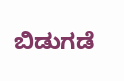ಬಿಡುಗಡೆ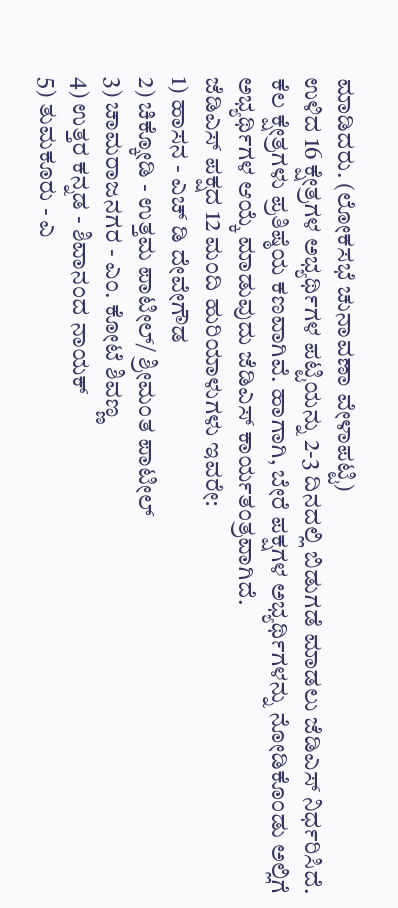ಮಾಡಿದರು. (ಲೋಕಸಭೆ ಚುನಾವಣಾ ವೇಳಾಪಟ್ಟಿ)
ಉಳಿದ 16 ಕ್ಷೇತ್ರಗಳ ಅಭ್ಯರ್ಥಿಗಳ ಪಟ್ಟಿಯನ್ನು 2-3 ದಿನದಲ್ಲಿ ಬಿಡುಗಡೆ ಮಾಡಲು ಜೆಡಿಎಸ್ ನಿರ್ಧರಿಸಿದೆ. ಕೆಲ ಕ್ಷೇತ್ರಗಳು ಪ್ರತಿಷ್ಠೆಯ ಕಣವಾಗಿವೆ. ಹಾಗಾಗಿ, ಬೇರೆ ಪಕ್ಷಗಳ ಅಭ್ಯರ್ಥಿಗಳನ್ನು ನೋಡಿಕೊಂಡು ಅಲ್ಲಿಗೆ ಅಭ್ಯರ್ಥಿಗಳ ಆಯ್ಕೆ ಮಾಡುವುದು ಜೆಡಿಎಸ್ ಕಾರ್ಯತಂತ್ರವಾಗಿದೆ.
ಜೆಡಿಎಸ್ ಪಕ್ಷದ 12 ಮಂದಿ ಹುರಿಯಾಳುಗಳು ಇವರೇ:
1) ಹಾಸನ - ಎಚ್ ಡಿ ದೇವೇಗೌಡ
2) ಚಿಕ್ಕೋಡಿ - ಉತ್ತಮ ಪಾಟೀಲ್/ ಶ್ರೀಮಂತ ಪಾಟೀಲ್
3) ಚಾಮರಾಜನಗರ - ಎಂ. ಕೋಟೆ ಶಿವಣ್ಣ
4) ಉತ್ತರ ಕನ್ನಡ - ಶಿವಾನಂದ ನಾಯಕ್
5) ತುಮಕೂರು - ಎ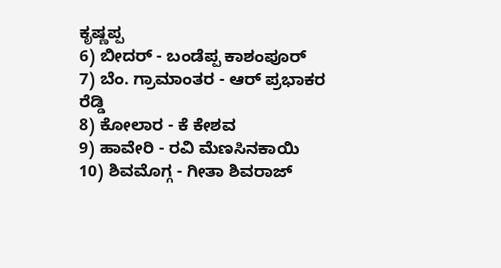ಕೃಷ್ಣಪ್ಪ
6) ಬೀದರ್ - ಬಂಡೆಪ್ಪ ಕಾಶಂಪೂರ್
7) ಬೆಂ. ಗ್ರಾಮಾಂತರ - ಆರ್ ಪ್ರಭಾಕರ ರೆಡ್ಡಿ
8) ಕೋಲಾರ - ಕೆ ಕೇಶವ
9) ಹಾವೇರಿ - ರವಿ ಮೆಣಸಿನಕಾಯಿ
10) ಶಿವಮೊಗ್ಗ - ಗೀತಾ ಶಿವರಾಜ್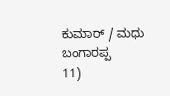ಕುಮಾರ್ / ಮಧು ಬಂಗಾರಪ್ಪ
11)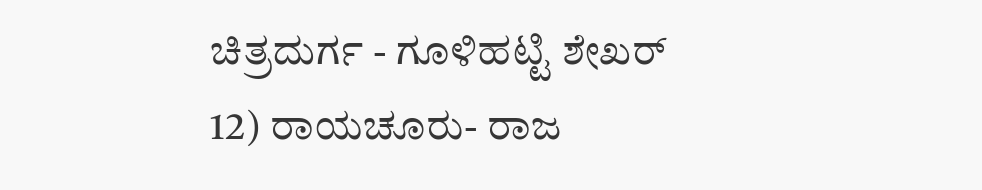ಚಿತ್ರದುರ್ಗ - ಗೂಳಿಹಟ್ಟಿ ಶೇಖರ್
12) ರಾಯಚೂರು- ರಾಜ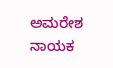ಅಮರೇಶ ನಾಯಕ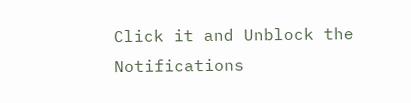Click it and Unblock the Notifications